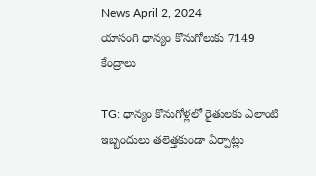News April 2, 2024
యాసంగి ధాన్యం కొనుగోలుకు 7149 కేంద్రాలు

TG: ధాన్యం కొనుగోళ్లలో రైతులకు ఎలాంటి ఇబ్బందులు తలెత్తకుండా ఏర్పాట్లు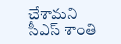చేశామని సీఎస్ శాంతి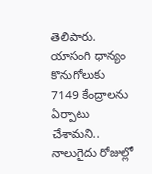తెలిపారు. యాసంగి ధాన్యం కొనుగోలుకు 7149 కేంద్రాలను ఏర్పాటు చేశామని.. నాలుగైదు రోజుల్లో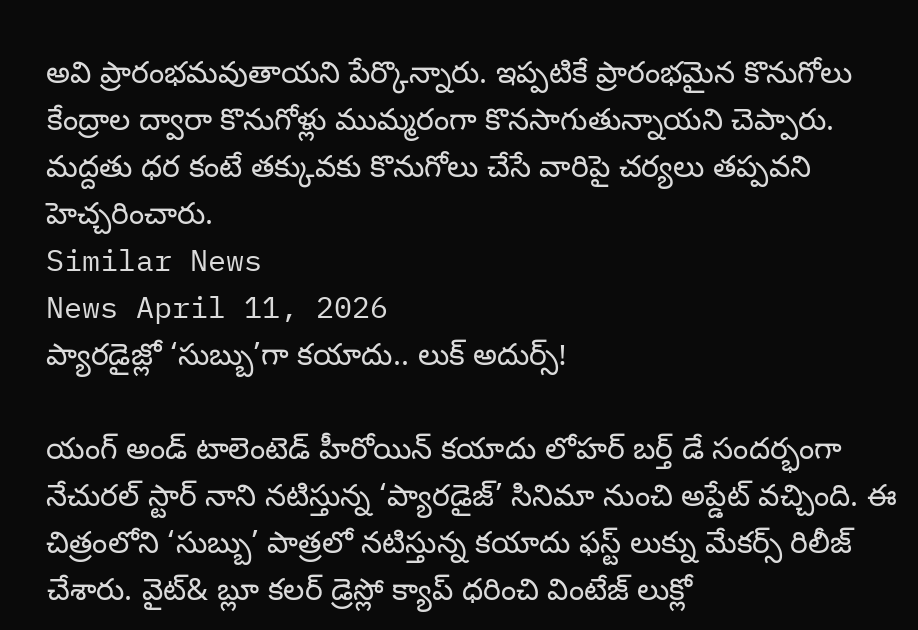అవి ప్రారంభమవుతాయని పేర్కొన్నారు. ఇప్పటికే ప్రారంభమైన కొనుగోలు కేంద్రాల ద్వారా కొనుగోళ్లు ముమ్మరంగా కొనసాగుతున్నాయని చెప్పారు. మద్దతు ధర కంటే తక్కువకు కొనుగోలు చేసే వారిపై చర్యలు తప్పవని హెచ్చరించారు.
Similar News
News April 11, 2026
ప్యారడైజ్లో ‘సుబ్బు’గా కయాదు.. లుక్ అదుర్స్!

యంగ్ అండ్ టాలెంటెడ్ హీరోయిన్ కయాదు లోహర్ బర్త్ డే సందర్భంగా నేచురల్ స్టార్ నాని నటిస్తున్న ‘ప్యారడైజ్’ సినిమా నుంచి అప్డేట్ వచ్చింది. ఈ చిత్రంలోని ‘సుబ్బు’ పాత్రలో నటిస్తున్న కయాదు ఫస్ట్ లుక్ను మేకర్స్ రిలీజ్ చేశారు. వైట్& బ్లూ కలర్ డ్రెస్లో క్యాప్ ధరించి వింటేజ్ లుక్లో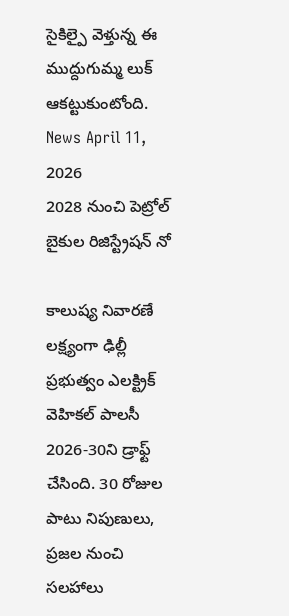సైకిల్పై వెళ్తున్న ఈ ముద్దుగుమ్మ లుక్ ఆకట్టుకుంటోంది.
News April 11, 2026
2028 నుంచి పెట్రోల్ బైకుల రిజిస్ట్రేషన్ నో

కాలుష్య నివారణే లక్ష్యంగా ఢిల్లీ ప్రభుత్వం ఎలక్ట్రిక్ వెహికల్ పాలసీ 2026-30ని డ్రాఫ్ట్ చేసింది. 30 రోజుల పాటు నిపుణులు, ప్రజల నుంచి సలహాలు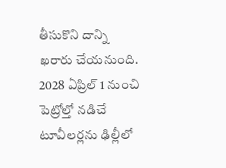తీసుకొని దాన్ని ఖరారు చేయనుంది. 2028 ఏప్రిల్ 1 నుంచి పెట్రోల్తో నడిచే టూవీలర్లను ఢిల్లీలో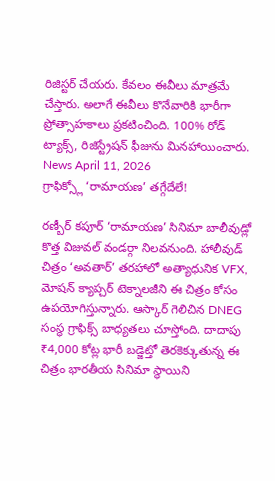రిజిస్టర్ చేయరు. కేవలం ఈవీలు మాత్రమే చేస్తారు. అలాగే ఈవీలు కొనేవారికి భారీగా ప్రోత్సాహకాలు ప్రకటించింది. 100% రోడ్ ట్యాక్స్, రిజిస్ట్రేషన్ ఫీజును మినహాయించారు.
News April 11, 2026
గ్రాఫిక్స్లో ‘రామాయణ’ తగ్గేదేలే!

రణ్బీర్ కపూర్ ‘రామాయణ’ సినిమా బాలీవుడ్లో కొత్త విజువల్ వండర్గా నిలవనుంది. హాలీవుడ్ చిత్రం ‘అవతార్’ తరహాలో అత్యాధునిక VFX, మోషన్ క్యాప్చర్ టెక్నాలజీని ఈ చిత్రం కోసం ఉపయోగిస్తున్నారు. ఆస్కార్ గెలిచిన DNEG సంస్థ గ్రాఫిక్స్ బాధ్యతలు చూస్తోంది. దాదాపు ₹4,000 కోట్ల భారీ బడ్జెట్తో తెరకెక్కుతున్న ఈ చిత్రం భారతీయ సినిమా స్థాయిని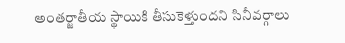అంతర్జాతీయ స్థాయికి తీసుకెళ్తుందని సినీవర్గాలు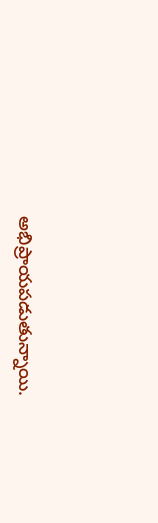అభిప్రాయపడుతున్నాయి.